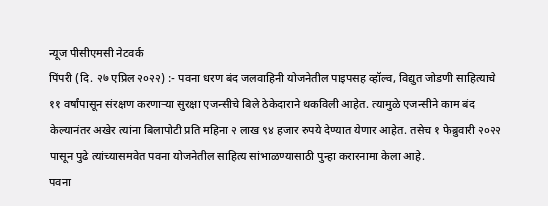न्यूज पीसीएमसी नेटवर्क
पिंपरी (दि. २७ एप्रिल २०२२) :- पवना धरण बंद जलवाहिनी योजनेतील पाइपसह व्हॉल्व, विद्युत जोडणी साहित्याचे ११ वर्षांपासून संरक्षण करणाऱ्या सुरक्षा एजन्सीचे बिले ठेकेदाराने थकविली आहेत. त्यामुळे एजन्सीने काम बंद केल्यानंतर अखेर त्यांना बिलापोटी प्रति महिना २ लाख ९४ हजार रुपये देण्यात येणार आहेत. तसेच १ फेब्रुवारी २०२२ पासून पुढे त्यांच्यासमवेत पवना योजनेतील साहित्य सांभाळण्यासाठी पुन्हा करारनामा केला आहे.
पवना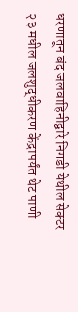धरणातून बंद जलवाहिनीद्वारे निगडी येथील सेक्टर २३ मधील जलशुद्धीकरण केंद्रापर्यंत थेट पाणी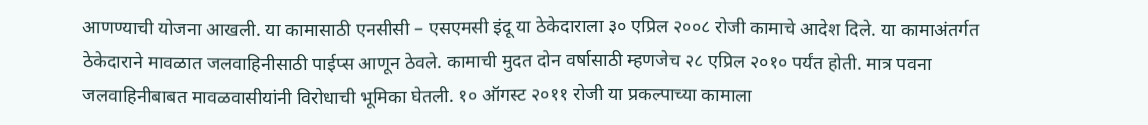आणण्याची योजना आखली. या कामासाठी एनसीसी – एसएमसी इंदू या ठेकेदाराला ३० एप्रिल २००८ रोजी कामाचे आदेश दिले. या कामाअंतर्गत ठेकेदाराने मावळात जलवाहिनीसाठी पाईप्स आणून ठेवले. कामाची मुदत दोन वर्षासाठी म्हणजेच २८ एप्रिल २०१० पर्यंत होती. मात्र पवना जलवाहिनीबाबत मावळवासीयांनी विरोधाची भूमिका घेतली. १० ऑगस्ट २०११ रोजी या प्रकल्पाच्या कामाला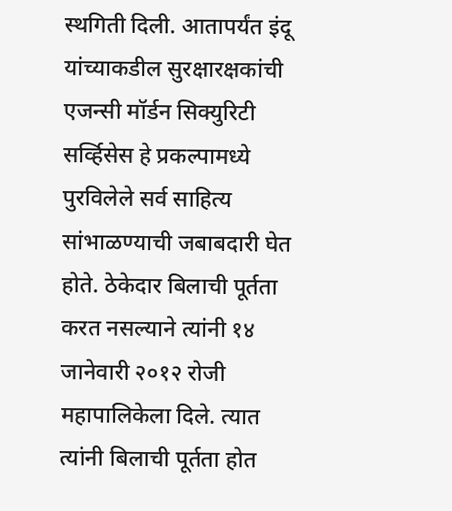स्थगिती दिली. आतापर्यंत इंदू यांच्याकडील सुरक्षारक्षकांची एजन्सी मॉर्डन सिक्युरिटी सर्व्हिसेस हे प्रकल्पामध्ये पुरविलेले सर्व साहित्य सांभाळण्याची जबाबदारी घेत होते. ठेकेदार बिलाची पूर्तता करत नसल्याने त्यांनी १४ जानेवारी २०१२ रोजी महापालिकेला दिले. त्यात त्यांनी बिलाची पूर्तता होत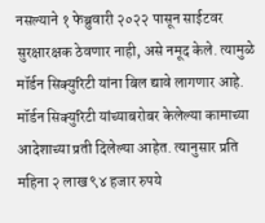नसल्याने १ फेब्रुवारी २०२२ पासून साईटवर सुरक्षारक्षक ठेवणार नाही, असे नमूद केले. त्यामुळे मॉर्डन सिक्युरिटी यांना बिल द्यावे लागणार आहे. मॉर्डन सिक्युरिटी यांच्याबरोबर केलेल्या कामाच्या आदेशाच्या प्रती दिलेल्या आहेत. त्यानुसार प्रति महिना २ लाख ९४ हजार रुपये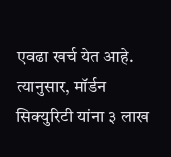एवढा खर्च येत आहे. त्यानुसार, मॉर्डन सिक्युरिटी यांना ३ लाख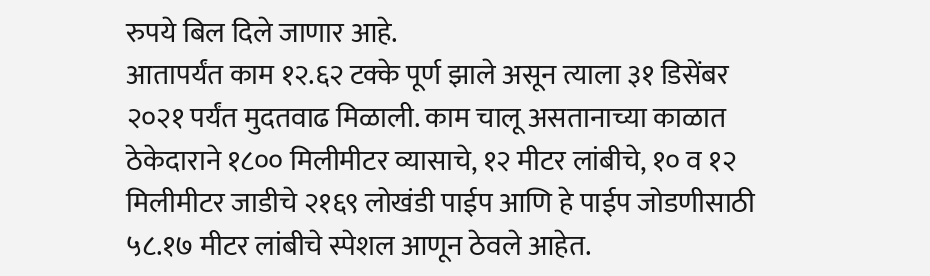रुपये बिल दिले जाणार आहे.
आतापर्यंत काम १२.६२ टक्के पूर्ण झाले असून त्याला ३१ डिसेंबर २०२१ पर्यंत मुदतवाढ मिळाली. काम चालू असतानाच्या काळात ठेकेदाराने १८०० मिलीमीटर व्यासाचे, १२ मीटर लांबीचे, १० व १२ मिलीमीटर जाडीचे २१६९ लोखंडी पाईप आणि हे पाईप जोडणीसाठी ५८.१७ मीटर लांबीचे स्पेशल आणून ठेवले आहेत.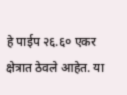हे पाईप २६.६० एकर क्षेत्रात ठेवले आहेत. या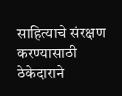साहित्याचे संरक्षण करण्यासाठी ठेकेदाराने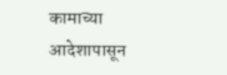कामाच्या आदेशापासून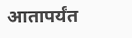आतापर्यंत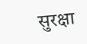सुरक्षा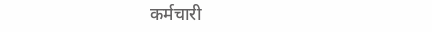कर्मचारी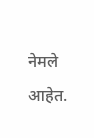नेमले आहेत.